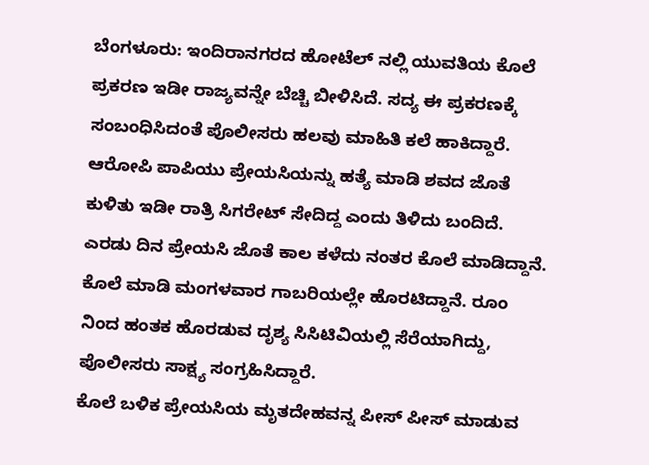ಬೆಂಗಳೂರು: ಇಂದಿರಾನಗರದ ಹೋಟೆಲ್ ನಲ್ಲಿ ಯುವತಿಯ ಕೊಲೆ ಪ್ರಕರಣ ಇಡೀ ರಾಜ್ಯವನ್ನೇ ಬೆಚ್ಚಿ ಬೀಳಿಸಿದೆ. ಸದ್ಯ ಈ ಪ್ರಕರಣಕ್ಕೆ ಸಂಬಂಧಿಸಿದಂತೆ ಪೊಲೀಸರು ಹಲವು ಮಾಹಿತಿ ಕಲೆ ಹಾಕಿದ್ದಾರೆ. ಆರೋಪಿ ಪಾಪಿಯು ಪ್ರೇಯಸಿಯನ್ನು ಹತ್ಯೆ ಮಾಡಿ ಶವದ ಜೊತೆ ಕುಳಿತು ಇಡೀ ರಾತ್ರಿ ಸಿಗರೇಟ್ ಸೇದಿದ್ದ ಎಂದು ತಿಳಿದು ಬಂದಿದೆ.
ಎರಡು ದಿನ ಪ್ರೇಯಸಿ ಜೊತೆ ಕಾಲ ಕಳೆದು ನಂತರ ಕೊಲೆ ಮಾಡಿದ್ದಾನೆ. ಕೊಲೆ ಮಾಡಿ ಮಂಗಳವಾರ ಗಾಬರಿಯಲ್ಲೇ ಹೊರಟಿದ್ದಾನೆ. ರೂಂ ನಿಂದ ಹಂತಕ ಹೊರಡುವ ದೃಶ್ಯ ಸಿಸಿಟಿವಿಯಲ್ಲಿ ಸೆರೆಯಾಗಿದ್ದು, ಪೊಲೀಸರು ಸಾಕ್ಷ್ಯ ಸಂಗ್ರಹಿಸಿದ್ದಾರೆ.
ಕೊಲೆ ಬಳಿಕ ಪ್ರೇಯಸಿಯ ಮೃತದೇಹವನ್ನ ಪೀಸ್ ಪೀಸ್ ಮಾಡುವ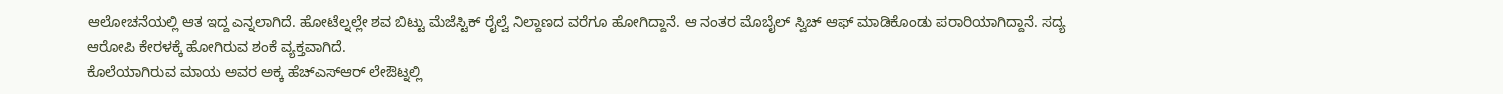ಆಲೋಚನೆಯಲ್ಲಿ ಆತ ಇದ್ದ ಎನ್ನಲಾಗಿದೆ. ಹೋಟೆಲ್ನಲ್ಲೇ ಶವ ಬಿಟ್ಟು ಮೆಜೆಸ್ಟಿಕ್ ರೈಲ್ವೆ ನಿಲ್ದಾಣದ ವರೆಗೂ ಹೋಗಿದ್ದಾನೆ. ಆ ನಂತರ ಮೊಬೈಲ್ ಸ್ವಿಚ್ ಆಫ್ ಮಾಡಿಕೊಂಡು ಪರಾರಿಯಾಗಿದ್ದಾನೆ. ಸದ್ಯ ಆರೋಪಿ ಕೇರಳಕ್ಕೆ ಹೋಗಿರುವ ಶಂಕೆ ವ್ಯಕ್ತವಾಗಿದೆ.
ಕೊಲೆಯಾಗಿರುವ ಮಾಯ ಅವರ ಅಕ್ಕ ಹೆಚ್ಎಸ್ಆರ್ ಲೇಔಟ್ನಲ್ಲಿ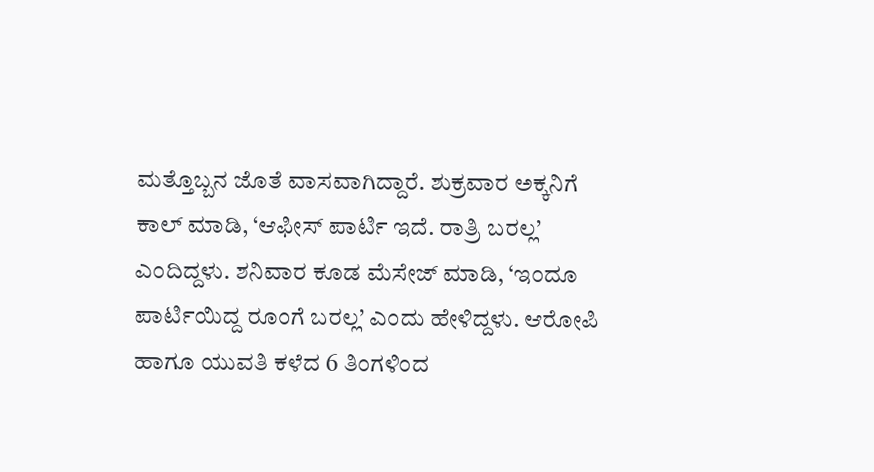ಮತ್ತೊಬ್ಬನ ಜೊತೆ ವಾಸವಾಗಿದ್ದಾರೆ. ಶುಕ್ರವಾರ ಅಕ್ಕನಿಗೆ ಕಾಲ್ ಮಾಡಿ, ‘ಆಫೀಸ್ ಪಾರ್ಟಿ ಇದೆ. ರಾತ್ರಿ ಬರಲ್ಲ’ ಎಂದಿದ್ದಳು. ಶನಿವಾರ ಕೂಡ ಮೆಸೇಜ್ ಮಾಡಿ, ‘ಇಂದೂ ಪಾರ್ಟಿಯಿದ್ದ ರೂಂಗೆ ಬರಲ್ಲ’ ಎಂದು ಹೇಳಿದ್ದಳು. ಆರೋಪಿ ಹಾಗೂ ಯುವತಿ ಕಳೆದ 6 ತಿಂಗಳಿಂದ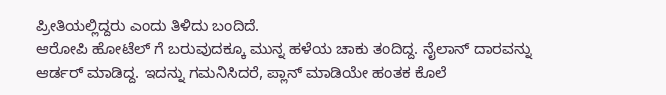ಪ್ರೀತಿಯಲ್ಲಿದ್ದರು ಎಂದು ತಿಳಿದು ಬಂದಿದೆ.
ಆರೋಪಿ ಹೋಟೆಲ್ ಗೆ ಬರುವುದಕ್ಕೂ ಮುನ್ನ ಹಳೆಯ ಚಾಕು ತಂದಿದ್ದ. ನೈಲಾನ್ ದಾರವನ್ನು ಆರ್ಡರ್ ಮಾಡಿದ್ದ. ಇದನ್ನು ಗಮನಿಸಿದರೆ, ಪ್ಲಾನ್ ಮಾಡಿಯೇ ಹಂತಕ ಕೊಲೆ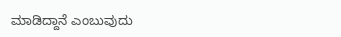ಮಾಡಿದ್ದಾನೆ ಎಂಬುವುದು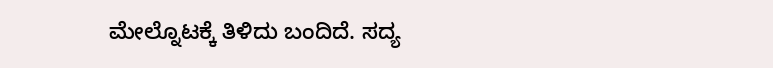ಮೇಲ್ನೊಟಕ್ಕೆ ತಿಳಿದು ಬಂದಿದೆ. ಸದ್ಯ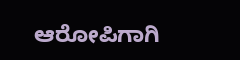ಆರೋಪಿಗಾಗಿ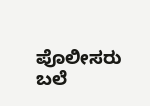ಪೊಲೀಸರು ಬಲೆ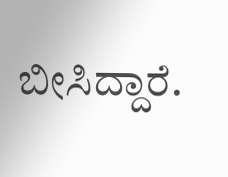ಬೀಸಿದ್ದಾರೆ.